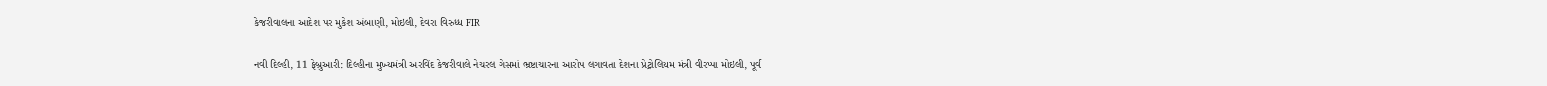કેજરીવાલના આદેશ પર મુકેશ અંબાણી, મોઇલી, દેવરા વિરુધ્ધ FIR

નવી દિલ્હી, 11 ફેબ્રુઆરી: દિલ્હીના મુખ્યમંત્રી અરવિંદ કેજરીવાલે નેચરલ ગેસમાં ભ્રષ્ટાચારના આરોપ લગાવતા દેશના પ્રેટ્રોલિયમ મંત્રી વીરપ્પા મોઇલી, પૂર્વ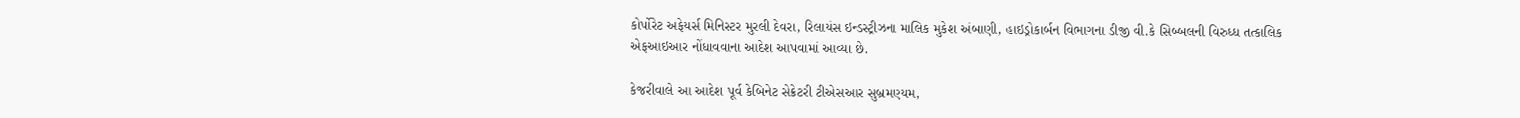કોર્પોરેટ અફેયર્સ મિનિસ્ટર મુરલી દેવરા, રિલાયંસ ઇન્ડસ્ટ્રીઝના માલિક મુકેશ અંબાણી, હાઇડ્રોકાર્બન વિભાગના ડીજી વી.કે સિબ્બલની વિરુધ્ધ તત્કાલિક એફઆઇઆર નોંધાવવાના આદેશ આપવામાં આવ્યા છે.

કેજરીવાલે આ આદેશ પૂર્વ કેબિનેટ સેક્રેટરી ટીએસઆર સુબ્રમણ્યમ,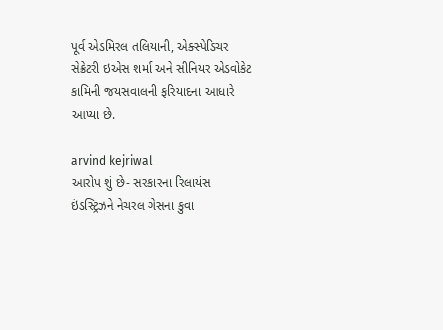પૂર્વ એડમિરલ તલિયાની, એક્સ્પેડિચર સેક્રેટરી ઇએસ શર્મા અને સીનિયર એડવોકેટ કામિની જયસવાલની ફરિયાદના આધારે આપ્યા છે.

arvind kejriwal
આરોપ શું છે- સરકારના રિલાયંસ ઇંડસ્ટ્રિઝને નેચરલ ગેસના કુવા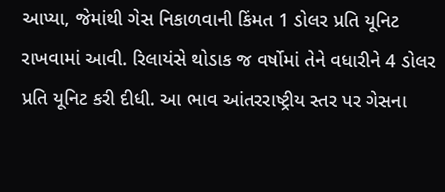આપ્યા, જેમાંથી ગેસ નિકાળવાની કિંમત 1 ડોલર પ્રતિ યૂનિટ રાખવામાં આવી. રિલાયંસે થોડાક જ વર્ષોમાં તેને વધારીને 4 ડોલર પ્રતિ યૂનિટ કરી દીધી. આ ભાવ આંતરરાષ્ટ્રીય સ્તર પર ગેસના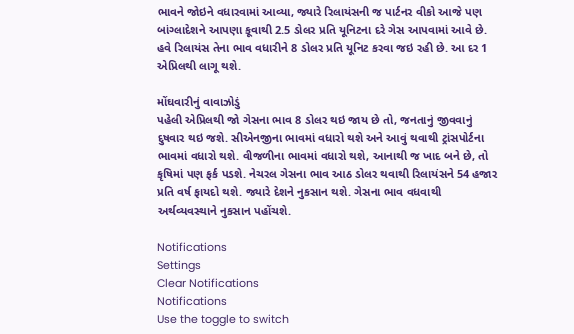ભાવને જોઇને વધારવામાં આવ્યા, જ્યારે રિલાયંસની જ પાર્ટનર વીકો આજે પણ બાંગ્લાદેશને આપણા કૂવાથી 2.5 ડોલર પ્રતિ યૂનિટના દરે ગેસ આપવામાં આવે છે. હવે રિલાયંસ તેના ભાવ વધારીને 8 ડોલર પ્રતિ યૂનિટ કરવા જઇ રહી છે. આ દર 1 એપ્રિલથી લાગૂ થશે.

મોંઘવારીનું વાવાઝોડું
પહેલી એપ્રિલથી જો ગેસના ભાવ 8 ડોલર થઇ જાય છે તો, જનતાનું જીવવાનું દુષવાર થઇ જશે. સીએનજીના ભાવમાં વધારો થશે અને આવું થવાથી ટ્રાંસપોર્ટના ભાવમાં વધારો થશે. વીજળીના ભાવમાં વધારો થશે, આનાથી જ ખાદ બને છે, તો કૃષિમાં પણ ફર્ક પડશે. નેચરલ ગેસના ભાવ આઠ ડોલર થવાથી રિલાયંસને 54 હજાર પ્રતિ વર્ષ ફાયદો થશે. જ્યારે દેશને નુકસાન થશે. ગેસના ભાવ વધવાથી અર્થવ્યવસ્થાને નુકસાન પહોંચશે.

Notifications
Settings
Clear Notifications
Notifications
Use the toggle to switch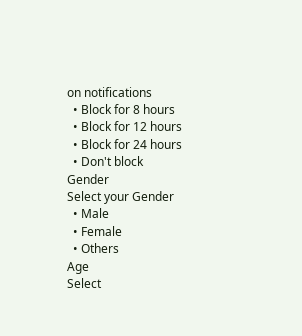on notifications
  • Block for 8 hours
  • Block for 12 hours
  • Block for 24 hours
  • Don't block
Gender
Select your Gender
  • Male
  • Female
  • Others
Age
Select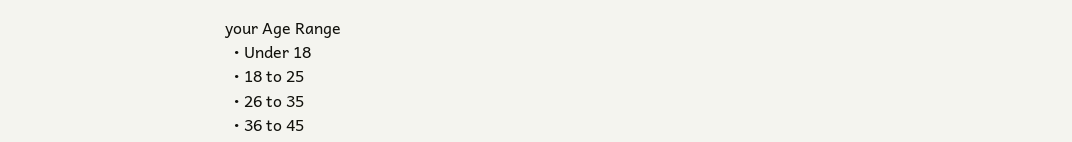your Age Range
  • Under 18
  • 18 to 25
  • 26 to 35
  • 36 to 45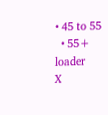• 45 to 55
  • 55+
loader
X